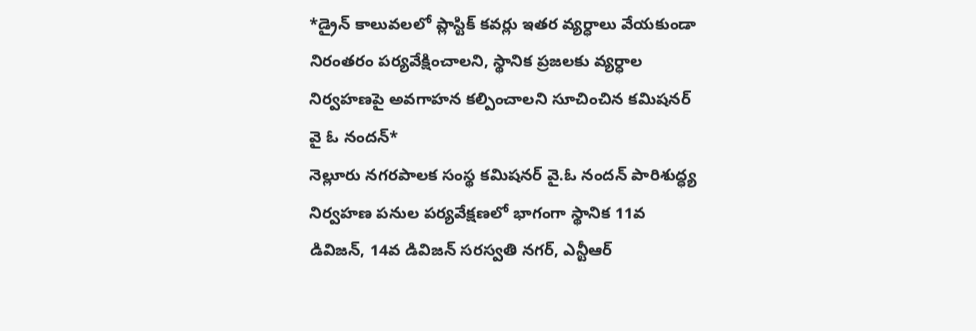*డ్రైన్ కాలువలలో ప్లాస్టిక్ కవర్లు ఇతర వ్యర్ధాలు వేయకుండా నిరంతరం పర్యవేక్షించాలని, స్థానిక ప్రజలకు వ్యర్ధాల నిర్వహణపై అవగాహన కల్పించాలని సూచించిన కమిషనర్ వై ఓ నందన్*
నెల్లూరు నగరపాలక సంస్థ కమిషనర్ వై.ఓ నందన్ పారిశుద్ధ్య నిర్వహణ పనుల పర్యవేక్షణలో భాగంగా స్థానిక 11వ డివిజన్, 14వ డివిజన్ సరస్వతి నగర్, ఎన్టీఆర్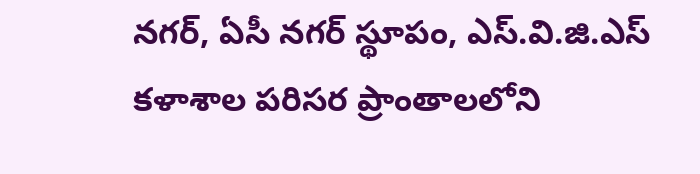నగర్, ఏసీ నగర్ స్థూపం, ఎస్.వి.జి.ఎస్ కళాశాల పరిసర ప్రాంతాలలోని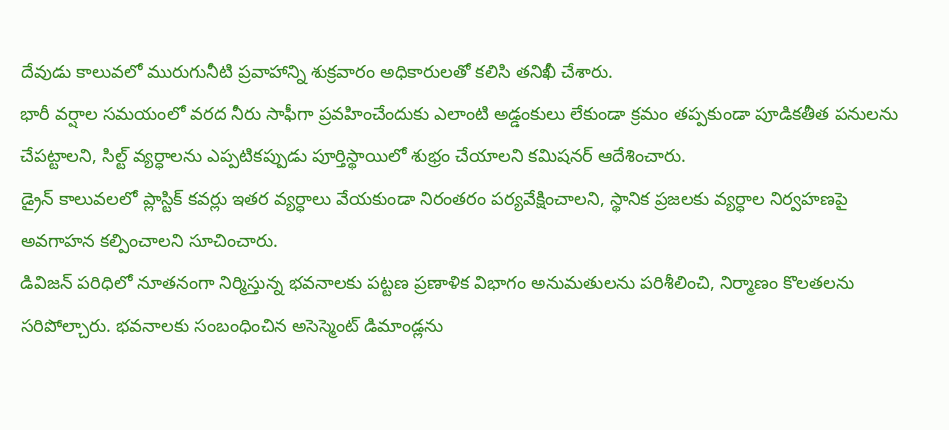దేవుడు కాలువలో మురుగునీటి ప్రవాహాన్ని శుక్రవారం అధికారులతో కలిసి తనిఖీ చేశారు.
భారీ వర్షాల సమయంలో వరద నీరు సాఫీగా ప్రవహించేందుకు ఎలాంటి అడ్డంకులు లేకుండా క్రమం తప్పకుండా పూడికతీత పనులను చేపట్టాలని, సిల్ట్ వ్యర్ధాలను ఎప్పటికప్పుడు పూర్తిస్థాయిలో శుభ్రం చేయాలని కమిషనర్ ఆదేశించారు.
డ్రైన్ కాలువలలో ప్లాస్టిక్ కవర్లు ఇతర వ్యర్ధాలు వేయకుండా నిరంతరం పర్యవేక్షించాలని, స్థానిక ప్రజలకు వ్యర్ధాల నిర్వహణపై అవగాహన కల్పించాలని సూచించారు.
డివిజన్ పరిధిలో నూతనంగా నిర్మిస్తున్న భవనాలకు పట్టణ ప్రణాళిక విభాగం అనుమతులను పరిశీలించి, నిర్మాణం కొలతలను సరిపోల్చారు. భవనాలకు సంబంధించిన అసెస్మెంట్ డిమాండ్లను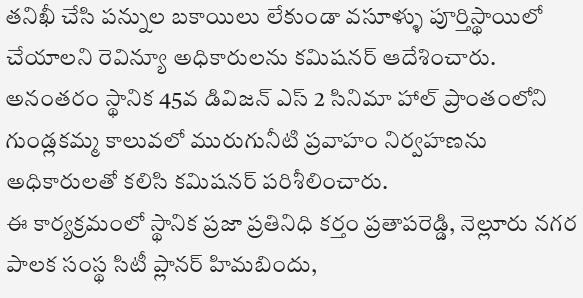తనిఖీ చేసి పన్నుల బకాయిలు లేకుండా వసూళ్ళు పూర్తిస్థాయిలో చేయాలని రెవిన్యూ అధికారులను కమిషనర్ ఆదేశించారు.
అనంతరం స్థానిక 45వ డివిజన్ ఎస్ 2 సినిమా హాల్ ప్రాంతంలోని గుండ్లకమ్మ కాలువలో మురుగునీటి ప్రవాహం నిర్వహణను అధికారులతో కలిసి కమిషనర్ పరిశీలించారు.
ఈ కార్యక్రమంలో స్థానిక ప్రజా ప్రతినిధి కర్తం ప్రతాపరెడ్డి, నెల్లూరు నగర పాలక సంస్థ సిటీ ప్లానర్ హిమబిందు,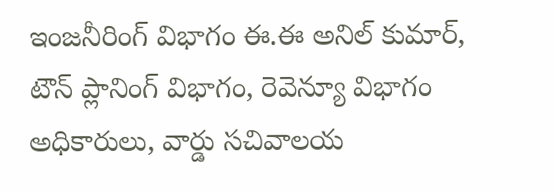ఇంజనీరింగ్ విభాగం ఈ.ఈ అనిల్ కుమార్, టౌన్ ప్లానింగ్ విభాగం, రెవెన్యూ విభాగం అధికారులు, వార్డు సచివాలయ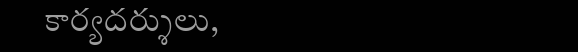కార్యదర్శులు,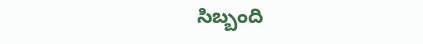సిబ్బంది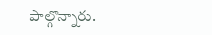పాల్గొన్నారు.